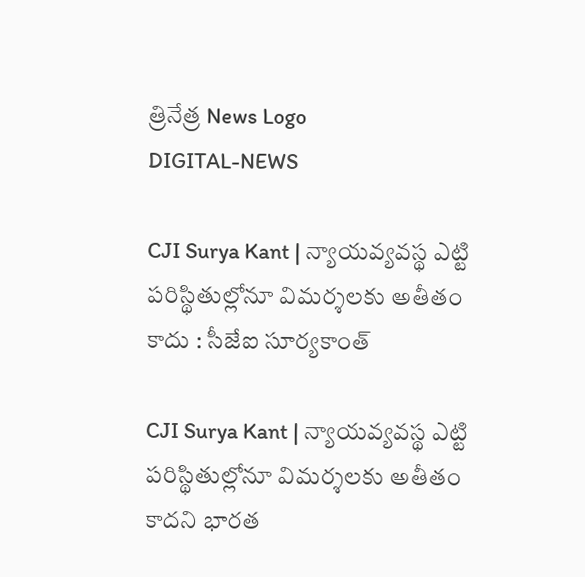త్రినేత్ర News Logo
DIGITAL-NEWS

CJI Surya Kant | న్యాయవ్యవస్థ ఎట్టి పరిస్థితుల్లోనూ విమర్శలకు అతీతం కాదు : సీజేఐ సూర్య‌కాంత్‌

CJI Surya Kant | న్యాయవ్యవస్థ ఎట్టి పరిస్థితుల్లోనూ విమర్శలకు అతీతం కాదని భార‌త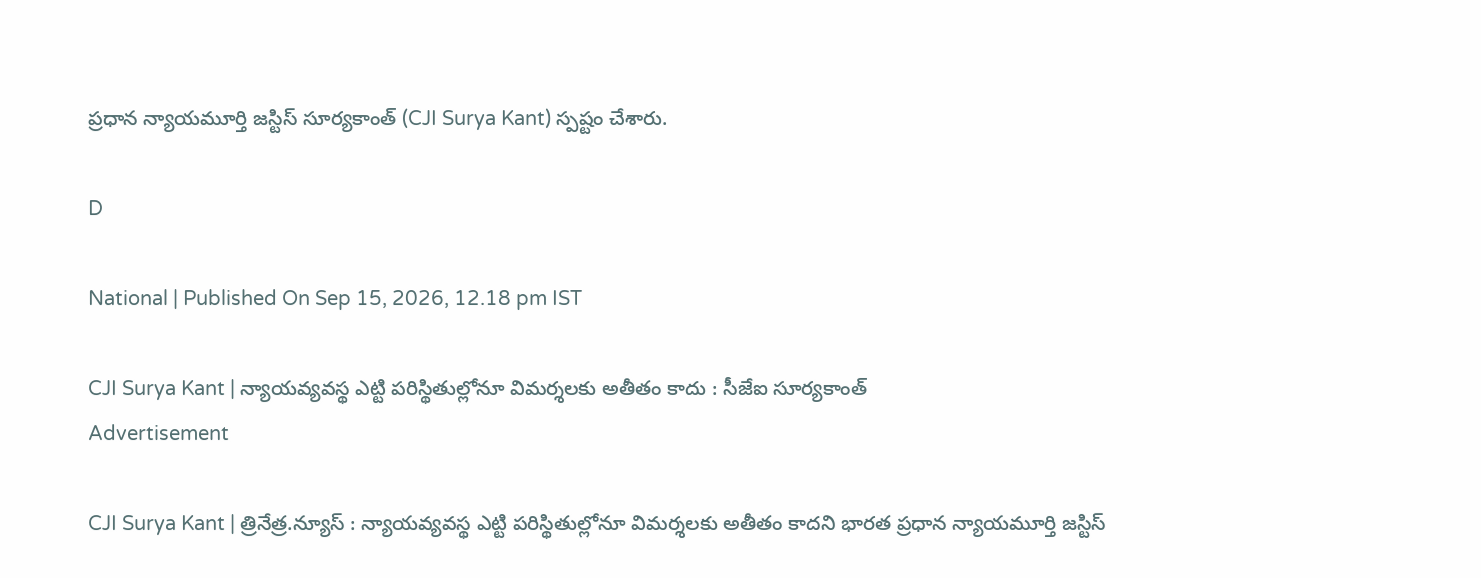ప్ర‌ధాన న్యాయ‌మూర్తి జ‌స్టిస్ సూర్య‌కాంత్ (CJI Surya Kant) స్ప‌ష్టం చేశారు.

D

National | Published On Sep 15, 2026, 12.18 pm IST

CJI Surya Kant | న్యాయవ్యవస్థ ఎట్టి పరిస్థితుల్లోనూ విమర్శలకు అతీతం కాదు : సీజేఐ సూర్య‌కాంత్‌
Advertisement

CJI Surya Kant | త్రినేత్ర‌.న్యూస్ : న్యాయవ్యవస్థ ఎట్టి పరిస్థితుల్లోనూ విమర్శలకు అతీతం కాదని భార‌త ప్ర‌ధాన న్యాయ‌మూర్తి జ‌స్టిస్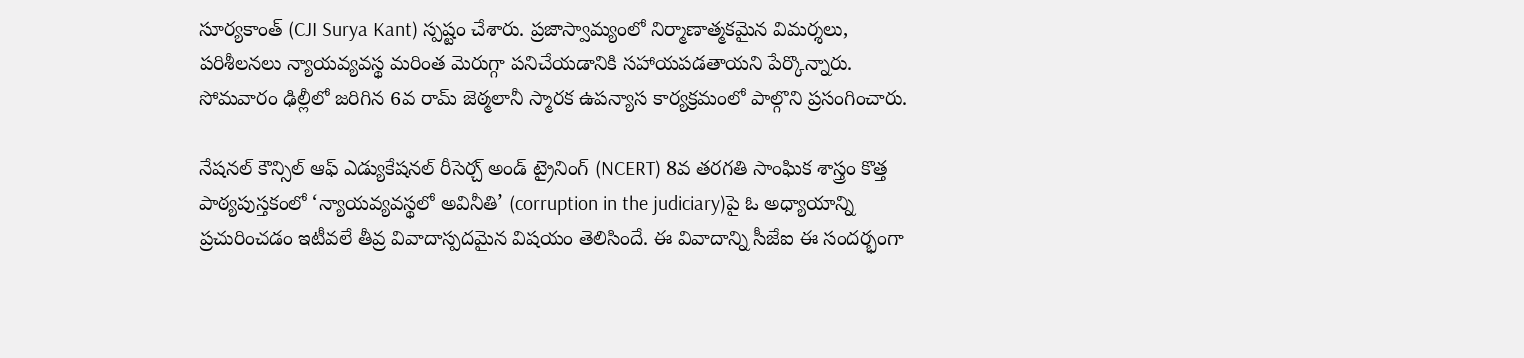సూర్య‌కాంత్ (CJI Surya Kant) స్ప‌ష్టం చేశారు. ప్రజాస్వామ్యంలో నిర్మాణాత్మకమైన విమర్శలు, పరిశీలనలు న్యాయవ్యవస్థ మరింత మెరుగ్గా పనిచేయడానికి సహాయపడతాయని పేర్కొన్నారు. సోమ‌వారం ఢిల్లీలో జ‌రిగిన 6వ రామ్ జెఠ్మ‌లానీ స్మార‌క ఉప‌న్యాస కార్య‌క్ర‌మంలో పాల్గొని ప్ర‌సంగించారు.

నేషనల్‌ కౌన్సిల్‌ ఆఫ్‌ ఎడ్యుకేషనల్ రీసెర్చ్‌ అండ్‌ ట్రైనింగ్‌ (NCERT) 8వ తరగతి సాంఘిక శాస్త్రం కొత్త పాఠ్య‌పుస్త‌కంలో ‘న్యాయవ్యవస్థలో అవినీతి’ (corruption in the judiciary)పై ఓ అధ్యాయాన్ని ప్రచురించ‌డం ఇటీవ‌లే తీవ్ర వివాదాస్ప‌ద‌మైన విష‌యం తెలిసిందే. ఈ వివాదాన్ని సీజేఐ ఈ సంద‌ర్భంగా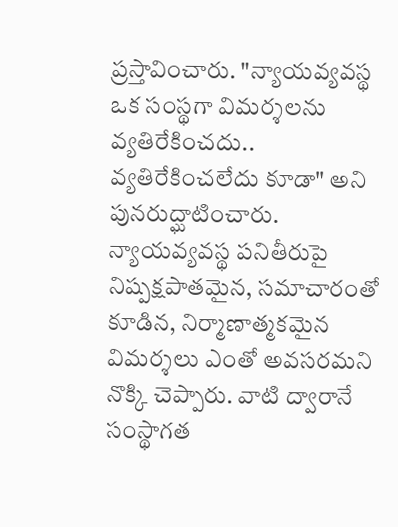ప్ర‌స్తావించారు. "న్యాయవ్యవస్థ ఒక సంస్థగా విమర్శలను వ్యతిరేకించదు.. వ్యతిరేకించలేదు కూడా" అని పునరుద్ఘాటించారు. న్యాయవ్యవస్థ పనితీరుపై నిష్పక్షపాతమైన, సమాచారంతో కూడిన, నిర్మాణాత్మకమైన‌ విమర్శలు ఎంతో అవ‌స‌ర‌మ‌ని నొక్కి చెప్పారు. వాటి ద్వారానే సంస్థాగత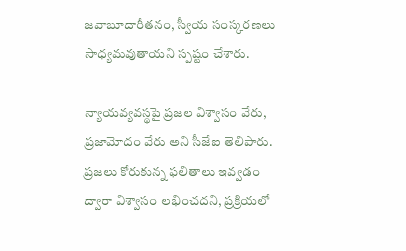జ‌వాబూదారీత‌నం, స్వీయ సంస్క‌ర‌ణ‌లు సాధ్య‌మ‌వుతాయ‌ని స్ప‌ష్టం చేశారు.

న్యాయవ్యవస్థపై ప్రజల విశ్వాసం వేరు, ప్రజామోదం వేరు అని సీజేఐ తెలిపారు. ప్రజలు కోరుకున్న ఫలితాలు ఇవ్వడం ద్వారా విశ్వాసం లభించదని, ప్రక్రియలో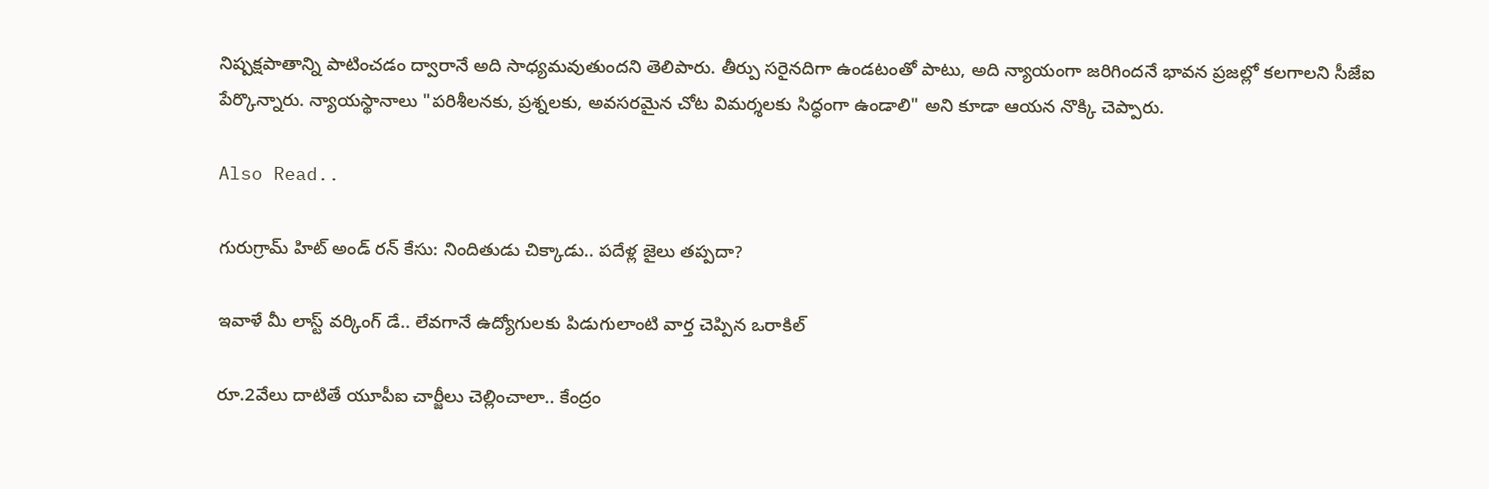నిష్పక్షపాతాన్ని పాటించడం ద్వారానే అది సాధ్యమవుతుందని తెలిపారు. తీర్పు సరైనదిగా ఉండటంతో పాటు, అది న్యాయంగా జరిగిందనే భావన ప్రజల్లో కలగాలని సీజేఐ పేర్కొన్నారు. న్యాయస్థానాలు "పరిశీలనకు, ప్రశ్నలకు, అవసరమైన చోట విమర్శలకు సిద్ధంగా ఉండాలి" అని కూడా ఆయన నొక్కి చెప్పారు.

Also Read..

గురుగ్రామ్ హిట్ అండ్ రన్ కేసు: నిందితుడు చిక్కాడు.. పదేళ్ల జైలు తప్పదా?

ఇవాళే మీ లాస్ట్ వ‌ర్కింగ్ డే.. లేవ‌గానే ఉద్యోగుల‌కు పిడుగులాంటి వార్త చెప్పిన ఒరాకిల్‌

రూ.2వేలు దాటితే యూపీఐ చార్జీలు చెల్లించాలా.. కేంద్రం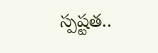స్ప‌ష్ట‌త‌..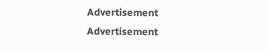Advertisement
Advertisement